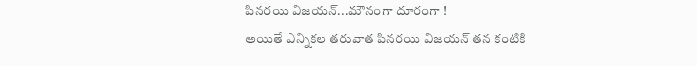పినరయి విజయన్...మౌనంగా దూరంగా !
అయితే ఎన్నికల తరువాత పినరయి విజయన్ తన కంటికి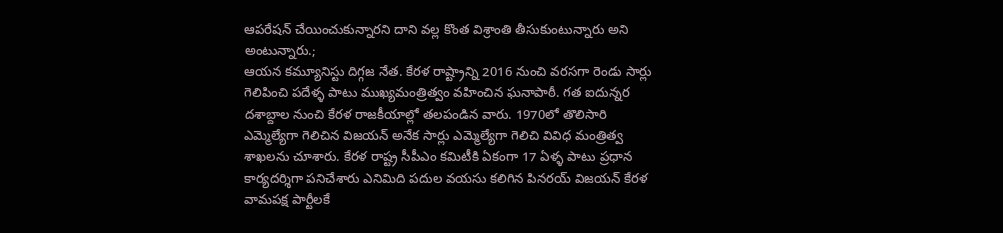ఆపరేషన్ చేయించుకున్నారని దాని వల్ల కొంత విశ్రాంతి తీసుకుంటున్నారు అని అంటున్నారు.;
ఆయన కమ్యూనిస్టు దిగ్గజ నేత. కేరళ రాష్ట్రాన్ని 2016 నుంచి వరసగా రెండు సార్లు గెలిపించి పదేళ్ళ పాటు ముఖ్యమంత్రిత్వం వహించిన ఘనాపాఠీ. గత ఐదున్నర దశాబ్దాల నుంచి కేరళ రాజకీయాల్లో తలపండిన వారు. 1970లో తొలిసారి ఎమ్మెల్యేగా గెలిచిన విజయన్ అనేక సార్లు ఎమ్మెల్యేగా గెలిచి వివిధ మంత్రిత్వ శాఖలను చూశారు. కేరళ రాష్ట్ర సీపీఎం కమిటీకి ఏకంగా 17 ఏళ్ళ పాటు ప్రధాన కార్యదర్శిగా పనిచేశారు ఎనిమిది పదుల వయసు కలిగిన పినరయ్ విజయన్ కేరళ వామపక్ష పార్టీలకే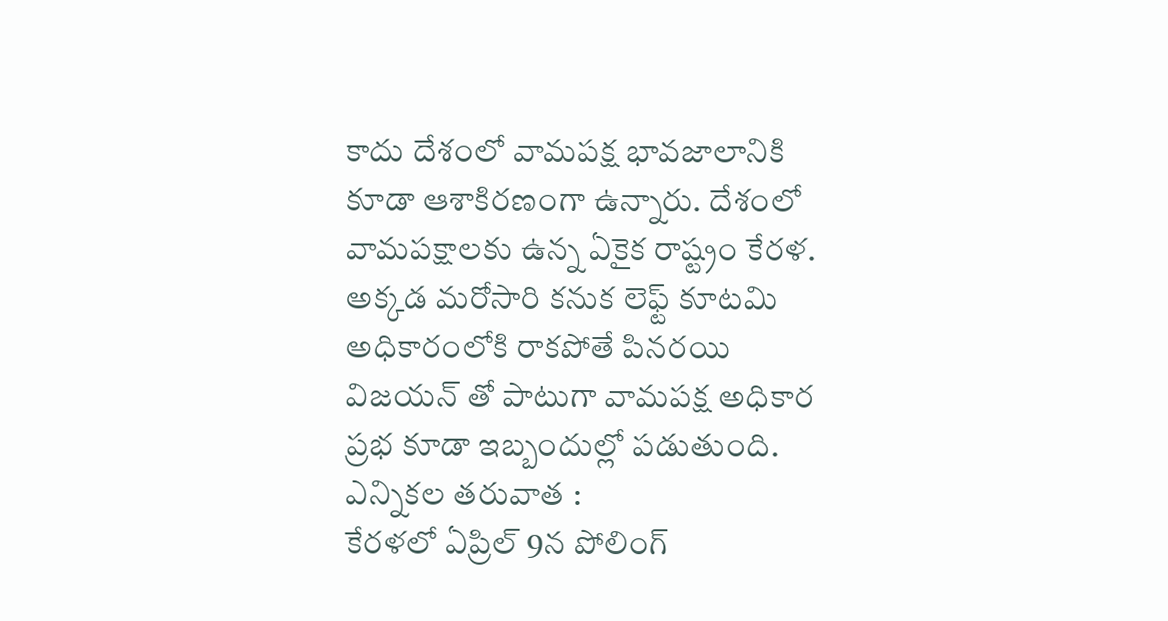కాదు దేశంలో వామపక్ష భావజాలానికి కూడా ఆశాకిరణంగా ఉన్నారు. దేశంలో వామపక్షాలకు ఉన్న ఏకైక రాష్ట్రం కేరళ. అక్కడ మరోసారి కనుక లెఫ్ట్ కూటమి అధికారంలోకి రాకపోతే పినరయి విజయన్ తో పాటుగా వామపక్ష అధికార ప్రభ కూడా ఇబ్బందుల్లో పడుతుంది.
ఎన్నికల తరువాత :
కేరళలో ఏప్రిల్ 9న పోలింగ్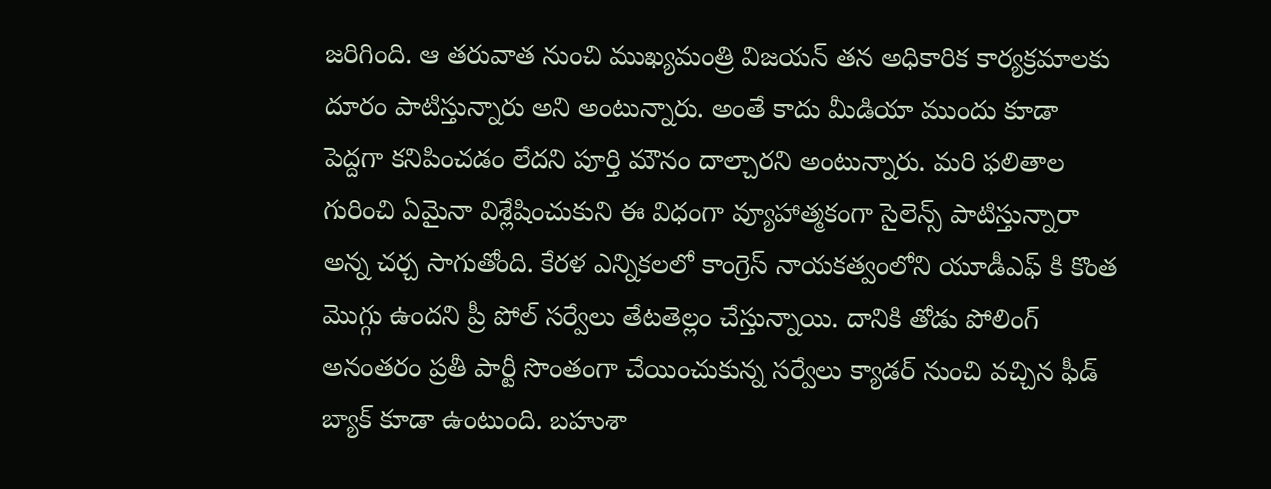జరిగింది. ఆ తరువాత నుంచి ముఖ్యమంత్రి విజయన్ తన అధికారిక కార్యక్రమాలకు దూరం పాటిస్తున్నారు అని అంటున్నారు. అంతే కాదు మీడియా ముందు కూడా పెద్దగా కనిపించడం లేదని పూర్తి మౌనం దాల్చారని అంటున్నారు. మరి ఫలితాల గురించి ఏమైనా విశ్లేషించుకుని ఈ విధంగా వ్యూహాత్మకంగా సైలెన్స్ పాటిస్తున్నారా అన్న చర్చ సాగుతోంది. కేరళ ఎన్నికలలో కాంగ్రెస్ నాయకత్వంలోని యూడీఎఫ్ కి కొంత మొగ్గు ఉందని ప్రీ పోల్ సర్వేలు తేటతెల్లం చేస్తున్నాయి. దానికి తోడు పోలింగ్ అనంతరం ప్రతీ పార్టీ సొంతంగా చేయించుకున్న సర్వేలు క్యాడర్ నుంచి వచ్చిన ఫీడ్ బ్యాక్ కూడా ఉంటుంది. బహుశా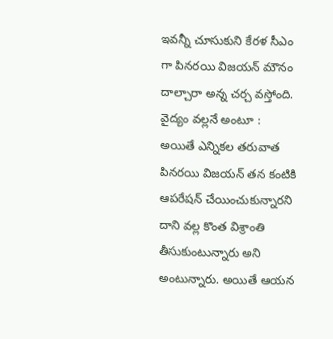ఇవన్నీ చూసుకుని కేరళ సీఎం గా పినరయి విజయన్ మౌనం దాల్చారా అన్న చర్చ వస్తోంది.
వైద్యం వల్లనే అంటూ :
అయితే ఎన్నికల తరువాత పినరయి విజయన్ తన కంటికి ఆపరేషన్ చేయించుకున్నారని దాని వల్ల కొంత విశ్రాంతి తీసుకుంటున్నారు అని అంటున్నారు. అయితే ఆయన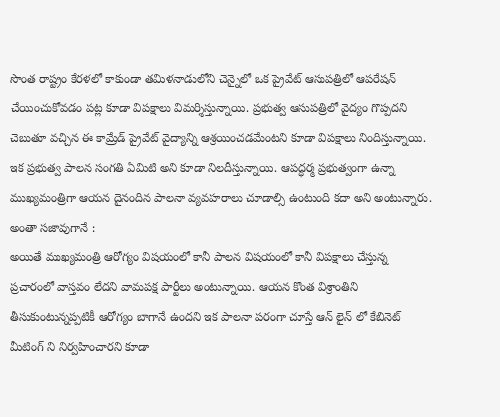సొంత రాష్ట్రం కేరళలో కాకుండా తమిళనాడులోని చెన్నైలో ఒక ప్రైవేట్ ఆసుపత్రిలో ఆపరేషన్ చేయించుకోవడం పట్ల కూడా విపక్షాలు విమర్శిస్తున్నాయి. ప్రభుత్వ ఆసుపత్రిలో వైద్యం గొప్పదని చెబుతూ వచ్చిన ఈ కామ్రేడ్ ప్రైవేట్ వైద్యాన్ని ఆశ్రయించడమేంటని కూడా విపక్షాలు నిందిస్తున్నాయి. ఇక ప్రభుత్వ పాలన సంగతి ఏమిటి అని కూడా నిలదీస్తున్నాయి. ఆపద్ధర్మ ప్రభుత్వంగా ఉన్నా ముఖ్యమంత్రిగా ఆయన దైనందిన పాలనా వ్యవహరాలు చూడాల్సి ఉంటుంది కదా అని అంటున్నారు.
అంతా సజావుగానే :
అయితే ముఖ్యమంత్రి ఆరోగ్యం విషయంలో కానీ పాలన విషయంలో కానీ విపక్షాలు చేస్తున్న ప్రచారంలో వాస్తవం లేదని వామపక్ష పార్టీలు అంటున్నాయి. ఆయన కొంత విశ్రాంతిని తీసుకుంటున్నప్పటికీ ఆరోగ్యం బాగానే ఉందని ఇక పాలనా పరంగా చూస్తే ఆన్ లైన్ లో కేబినెట్ మీటింగ్ ని నిర్వహించారని కూడా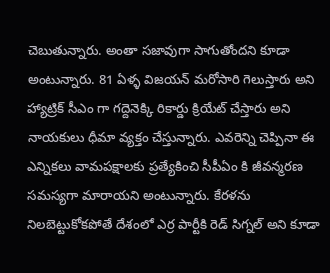చెబుతున్నారు. అంతా సజావుగా సాగుతోందని కూడా అంటున్నారు. 81 ఏళ్ళ విజయన్ మరోసారి గెలుస్తారు అని హ్యాట్రిక్ సీఎం గా గద్దెనెక్కి రికార్డు క్రియేట్ చేస్తారు అని నాయకులు ధీమా వ్యక్తం చేస్తున్నారు. ఎవరెన్ని చెప్పినా ఈ ఎన్నికలు వామపక్షాలకు ప్రత్యేకించి సీపీఏం కి జీవన్మరణ సమస్యగా మారాయని అంటున్నారు. కేరళను నిలబెట్టుకోకపోతే దేశంలో ఎర్ర పార్టీకి రెడ్ సిగ్నల్ అని కూడా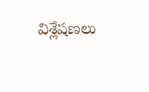విశ్లేషణలు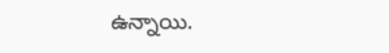ఉన్నాయి.